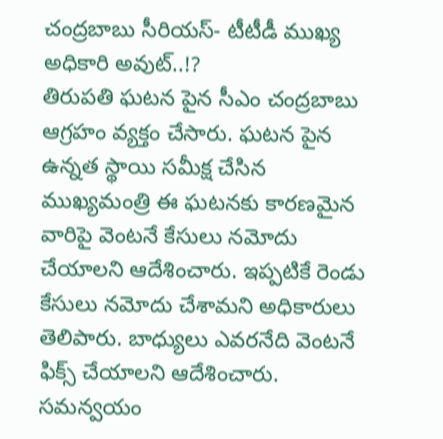చంద్రబాబు సీరియస్- టీటీడీ ముఖ్య అధికారి అవుట్..!?
తిరుపతి ఘటన పైన సీఎం చంద్రబాబు ఆగ్రహం వ్యక్తం చేసారు. ఘటన పైన ఉన్నత స్థాయి సమీక్ష చేసిన ముఖ్యమంత్రి ఈ ఘటనకు కారణమైన వారిపై వెంటనే కేసులు నమోదు చేయాలని ఆదేశించారు. ఇప్పటికే రెండు కేసులు నమోదు చేశామని అధికారులు తెలిపారు. బాధ్యులు ఎవరనేది వెంటనే ఫిక్స్ చేయాలని ఆదేశించారు. సమన్వయం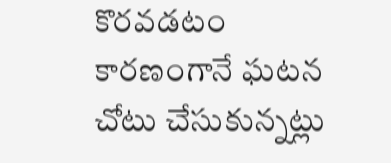కొరవడటం కారణంగానే ఘటన చోటు చేసుకున్నట్లు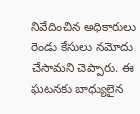నివేదించిన అధికారులు రెండు కేసులు నమోదు చేసామని చెప్పారు. ఈ ఘటనకు బాధ్యులైన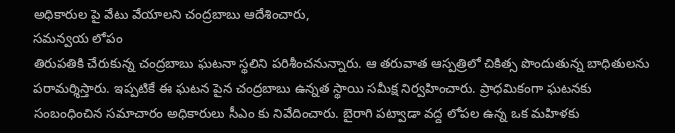అధికారుల పై వేటు వేయాలని చంద్రబాబు ఆదేశించారు,
సమన్వయ లోపం
తిరుపతికి చేరుకున్న చంద్రబాబు ఘటనా స్థలిని పరిశీంచనున్నారు. ఆ తరువాత ఆస్పత్రిలో చికిత్స పొందుతున్న బాధితులను పరామర్శిస్తారు. ఇప్పటికే ఈ ఘటన పైన చంద్రబాబు ఉన్నత స్థాయి సమీక్ష నిర్వహించారు. ప్రాధమికంగా ఘటనకు సంబంధించిన సమాచారం అధికారులు సీఎం కు నివేదించారు. బైరాగి పట్వాడా వద్ద లోపల ఉన్న ఒక మహిళకు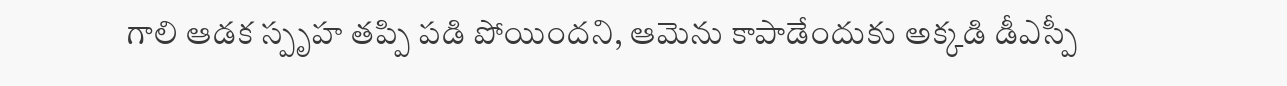గాలి ఆడక స్పృహ తప్పి పడి పోయిందని, ఆమెను కాపాడేందుకు అక్కడి డీఎస్పీ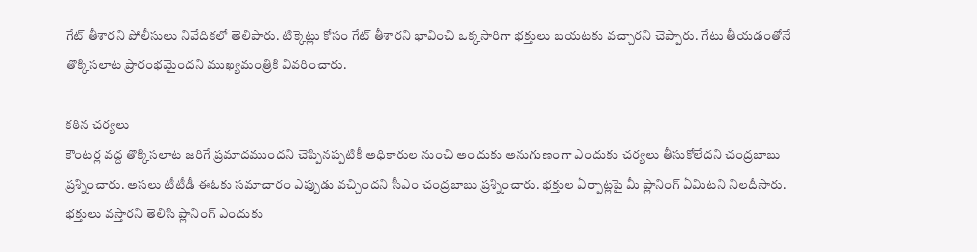గేట్ తీశారని పోలీసులు నివేదికలో తెలిపారు. టిక్కెట్లు కోసం గేట్ తీశారని భావించి ఒక్కసారిగా భక్తులు బయటకు వచ్చారని చెప్పారు. గేటు తీయడంతోనే తొక్కిసలాట ప్రారంభమైందని ముఖ్యమంత్రికి వివరించారు.

కఠిన చర్యలు
కౌంటర్ల వద్ద తొక్కిసలాట జరిగే ప్రమాదముందని చెప్పినప్పటికీ అధికారుల నుంచి అందుకు అనుగుణంగా ఎందుకు చర్యలు తీసుకోలేదని చంద్రబాబు ప్రశ్నించారు. అసలు టీటీడీ ఈఓకు సమాచారం ఎప్పుడు వచ్చిందని సీఎం చంద్రబాబు ప్రశ్నించారు. భక్తుల ఏర్పాట్లపై మీ ప్లానింగ్ ఏమిటని నిలదీసారు. భక్తులు వస్తారని తెలిసి ప్లానింగ్ ఎందుకు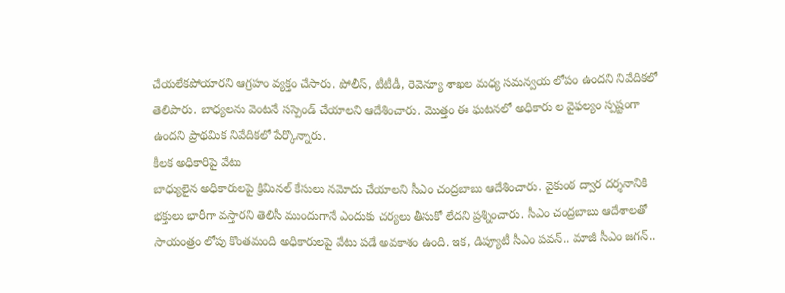చేయలేకపోయారని ఆగ్రహం వ్యక్తం చేసారు. పోలీస్, టీటీడీ, రెవెన్యూ శాఖల మధ్య సమన్వయ లోపం ఉందని నివేదికలో తెలిపారు. బాధ్యలను వెంటనే సస్పెండ్ చేయాలని ఆదేశించారు. మొత్తం ఈ ఘటనలో అధికారు ల వైఫల్యం స్పష్టంగా ఉందని ప్రాథమిక నివేదికలో పేర్కొన్నారు.
కీలక అధికారిపై వేటు
బాధ్యులైన అధికారులపై క్రిమినల్ కేసులు నమోదు చేయాలని సీఎం చంద్రబాబు ఆదేశించారు. వైకుంఠ ద్వార దర్శనానికి భక్తులు భారీగా వస్తారని తెలిసీ ముందుగానే ఎందుకు చర్యలు తీసుకో లేదని ప్రశ్నించారు. సీఎం చంద్రబాబు ఆదేశాలతో సాయంత్రం లోపు కొంతమంది అధికారులపై వేటు పడే అవకాశం ఉంది. ఇక, డిప్యూటీ సీఎం పవన్.. మాజీ సీఎం జగన్..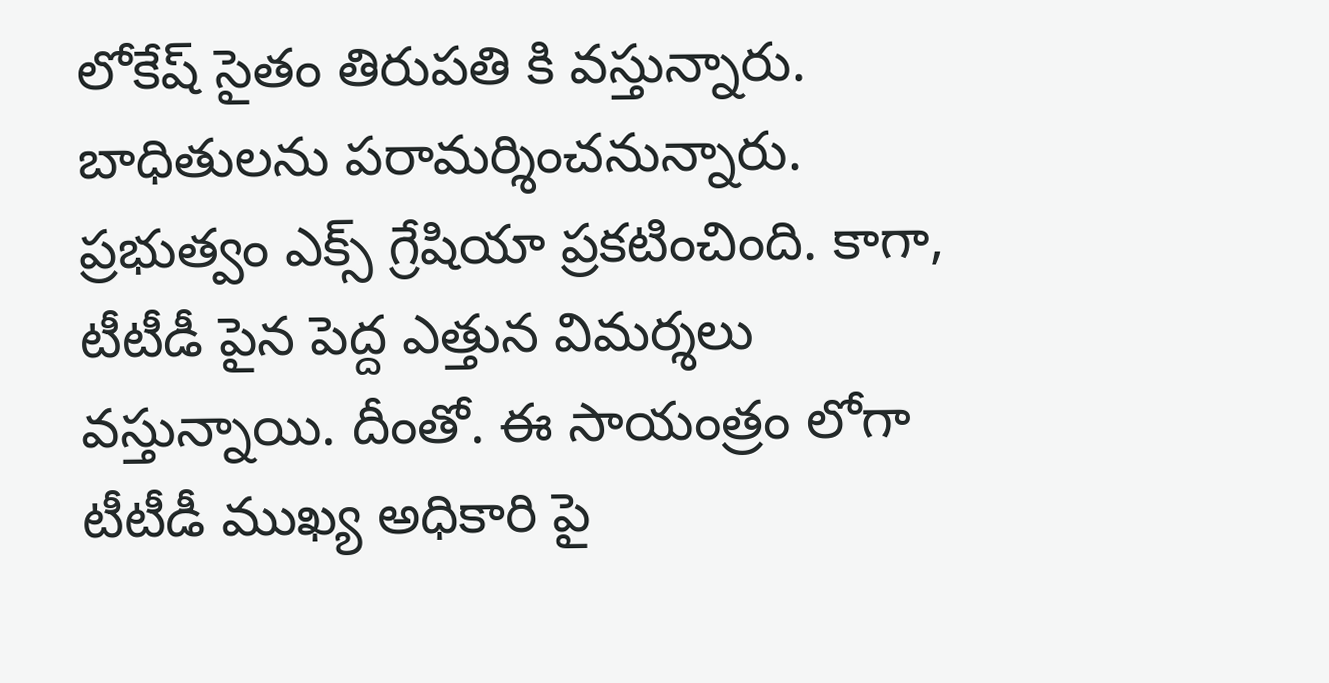లోకేష్ సైతం తిరుపతి కి వస్తున్నారు. బాధితులను పరామర్శించనున్నారు. ప్రభుత్వం ఎక్స్ గ్రేషియా ప్రకటించింది. కాగా, టీటీడీ పైన పెద్ద ఎత్తున విమర్శలు వస్తున్నాయి. దీంతో. ఈ సాయంత్రం లోగా టీటీడీ ముఖ్య అధికారి పై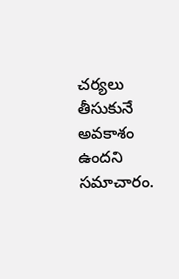చర్యలు తీసుకునే అవకాశం ఉందని సమాచారం.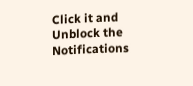Click it and Unblock the Notifications